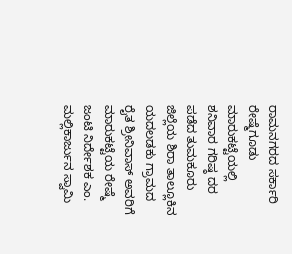ರಾಮನಗರದ ಸರ್ಕಾರಿ ರೇಷ್ಮೆಗೂಡು ಮಾರುಕಟ್ಟೆಯಲ್ಲಿ ಶನಿವಾರ ಗರಿಷ್ಠ ದರ ಪಡೆದ ತುಮಕೂರು ಜಿಲ್ಲೆಯ ಶಿರಾ ತಾಲ್ಲೂಕಿನ ಯದಲಡಕು ಗ್ರಾಮದ ರೈತ ಶ್ರೀನಿವಾಸ್ ಅವರಿಗೆ ಮಾರುಕಟ್ಟೆಯ ರೇಷ್ಮೆ ಜಂಟಿ ನಿರ್ದೇಶಕ ಎಂ. ಮಲ್ಲಿಕಾರ್ಜುನ ಸ್ವಾಮಿ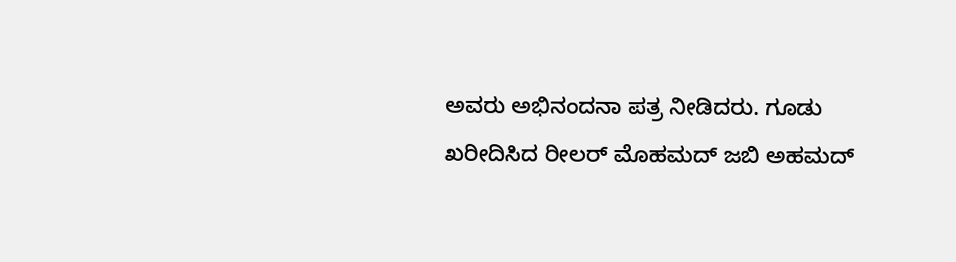ಅವರು ಅಭಿನಂದನಾ ಪತ್ರ ನೀಡಿದರು. ಗೂಡು ಖರೀದಿಸಿದ ರೀಲರ್ ಮೊಹಮದ್ ಜಬಿ ಅಹಮದ್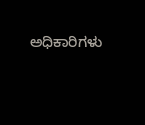ಅಧಿಕಾರಿಗಳು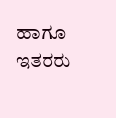ಹಾಗೂ ಇತರರು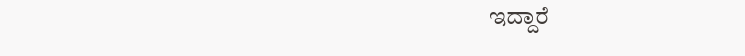ಇದ್ದಾರೆ